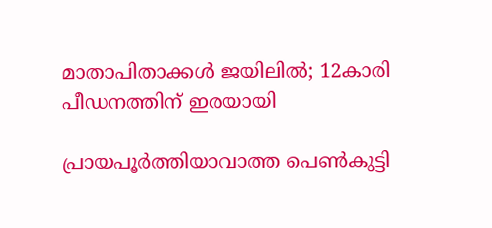മാതാപിതാക്കള്‍ ജയിലില്‍; 12കാരി പീ‍ഡനത്തിന് ഇരയായി

പ്രായപൂര്‍ത്തിയാവാത്ത പെണ്‍കുട്ടി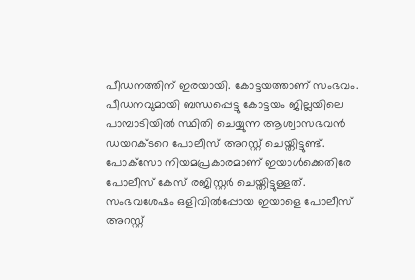പീഡനത്തിന് ഇരയായി. കോട്ടയത്താണ് സംഭവം. പീഡനവുമായി ബന്ധപ്പെട്ടു കോട്ടയം ജില്ലയിലെ പാമ്പാടിയില്‍ സ്ഥിതി ചെയ്യുന്ന ആശ്വാസഭവന്‍ ഡയറക്ടറെ പോലീസ് അറസ്റ്റ് ചെയ്തിട്ടുണ്ട്. പോക്‌സോ നിയമപ്രകാരമാണ് ഇയാള്‍ക്കെതിരേ പോലീസ് കേസ് രജിസ്റ്റര്‍ ചെയ്തിട്ടുള്ളത്. സംഭവശേഷം ഒളിവില്‍പ്പോയ ഇയാളെ പോലീസ് അറസ്റ്റ്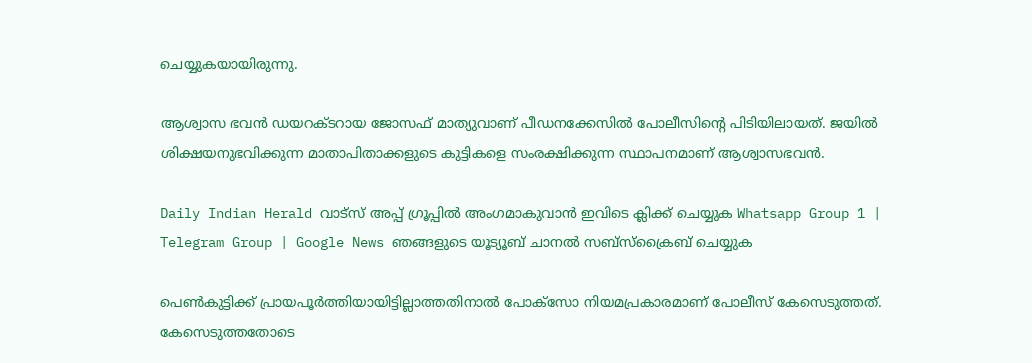ചെയ്യുകയായിരുന്നു.

ആശ്വാസ ഭവന്‍ ഡയറക്ടറായ ജോസഫ് മാത്യുവാണ് പീഡനക്കേസില്‍ പോലീസിന്റെ പിടിയിലായത്. ജയില്‍ ശിക്ഷയനുഭവിക്കുന്ന മാതാപിതാക്കളുടെ കുട്ടികളെ സംരക്ഷിക്കുന്ന സ്ഥാപനമാണ് ആശ്വാസഭവന്‍.

Daily Indian Herald വാട്സ് അപ്പ് ഗ്രൂപ്പിൽ അംഗമാകുവാൻ ഇവിടെ ക്ലിക്ക് ചെയ്യുക Whatsapp Group 1 | Telegram Group | Google News ഞങ്ങളുടെ യൂട്യൂബ് ചാനൽ സബ്സ്ക്രൈബ് ചെയ്യുക

പെണ്‍കുട്ടിക്ക് പ്രായപൂര്‍ത്തിയായിട്ടില്ലാത്തതിനാല്‍ പോക്‌സോ നിയമപ്രകാരമാണ് പോലീസ് കേസെടുത്തത്. കേസെടുത്തതോടെ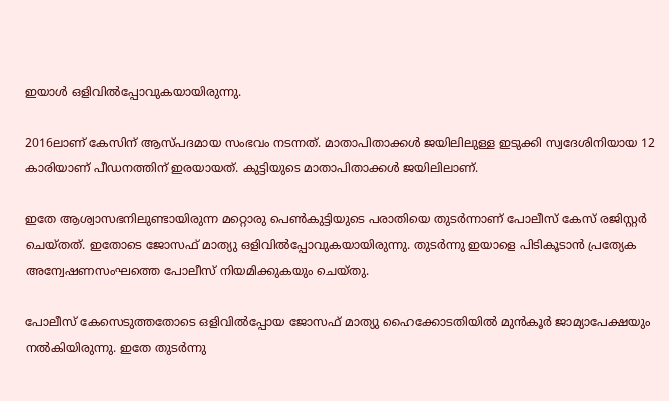ഇയാള്‍ ഒളിവില്‍പ്പോവുകയായിരുന്നു.

2016ലാണ് കേസിന് ആസ്പദമായ സംഭവം നടന്നത്. മാതാപിതാക്കള്‍ ജയിലിലുള്ള ഇടുക്കി സ്വദേശിനിയായ 12 കാരിയാണ് പീഡനത്തിന് ഇരയായത്. കുട്ടിയുടെ മാതാപിതാക്കള്‍ ജയിലിലാണ്.

ഇതേ ആശ്വാസഭനിലുണ്ടായിരുന്ന മറ്റൊരു പെണ്‍കുട്ടിയുടെ പരാതിയെ തുടര്‍ന്നാണ് പോലീസ് കേസ് രജിസ്റ്റര്‍ ചെയ്തത്. ഇതോടെ ജോസഫ് മാത്യു ഒളിവില്‍പ്പോവുകയായിരുന്നു. തുടര്‍ന്നു ഇയാളെ പിടികൂടാന്‍ പ്രത്യേക അന്വേഷണസംഘത്തെ പോലീസ് നിയമിക്കുകയും ചെയ്തു.

പോലീസ് കേസെടുത്തതോടെ ഒളിവില്‍പ്പോയ ജോസഫ് മാത്യു ഹൈക്കോടതിയില്‍ മുന്‍കൂര്‍ ജാമ്യാപേക്ഷയും നല്‍കിയിരുന്നു. ഇതേ തുടര്‍ന്നു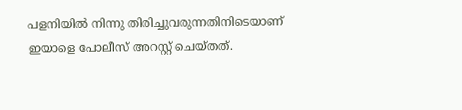പളനിയില്‍ നിന്നു തിരിച്ചുവരുന്നതിനിടെയാണ് ഇയാളെ പോലീസ് അറസ്റ്റ് ചെയ്തത്.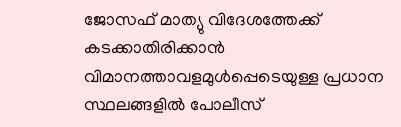ജോസഫ് മാത്യു വിദേശത്തേക്ക് കടക്കാതിരിക്കാന്‍ വിമാനത്താവളമുള്‍പ്പെടെയുള്ള പ്രധാന സ്ഥലങ്ങളില്‍ പോലീസ്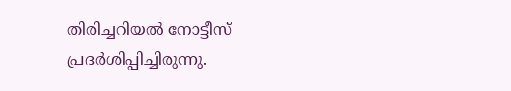തിരിച്ചറിയല്‍ നോട്ടീസ് പ്രദര്‍ശിപ്പിച്ചിരുന്നു.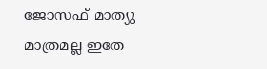ജോസഫ് മാത്യു മാത്രമല്ല ഇതേ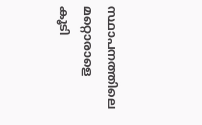സ്ഥാപനത്തിലെ മറ്റൊരാളെ കൂടി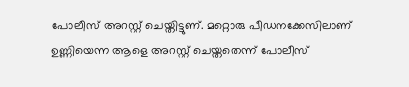പോലീസ് അറസ്റ്റ് ചെയ്തിട്ടുണ്. മറ്റൊരു പീഡനക്കേസിലാണ് ഉണ്ണിയെന്ന ആളെ അറസ്റ്റ് ചെയ്തതെന്ന് പോലീസ്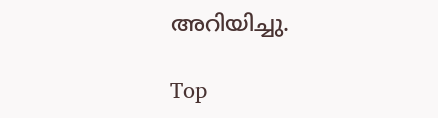അറിയിച്ചു.

Top